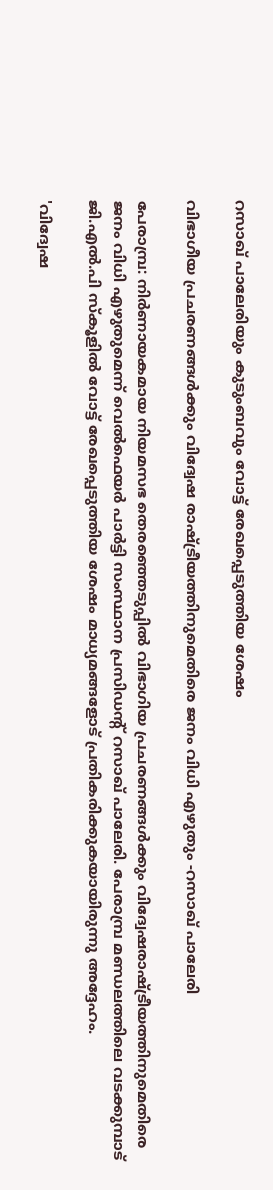റസാഖ് പാലേരിയും കുടുംബവും വോട്ട് രേഖപ്പെടുത്തിയ ശേഷം

വിഭാഗീയ പ്രചരണങ്ങൾക്കും വിദ്വേഷ രാഷ്ട്രീയത്തിനുമെതിരെ ജനം വിധി എഴുതും -റസാഖ് പാലേരി

പേരാമ്പ്ര: നിർണായകമായ നിയമസഭ തെരഞ്ഞെടുപ്പിൽ വിഭാഗിയ പ്രചരണങ്ങൾക്കും വിദ്വേഷരാഷ്ട്രീയത്തിനുമെതിരെ ജനം വിധി എഴുതുമെന്ന് വെൽഫെയർ പാർട്ടി സംസ്ഥാന പ്രസിഡന്റ് റസാഖ് പാലേരി. പേരാമ്പ്ര മണ്ഡലത്തിലെ വടക്കുമ്പാട് ജി.എൽ.പി സ്‌കൂളിൽ വോട്ട് രേഖപ്പെടുത്തിയ ശേഷം മാധ്യമങ്ങളോട് പ്രതികരിക്കുകയായിരുന്നു അദ്ദേഹം.

'വിദ്വേഷ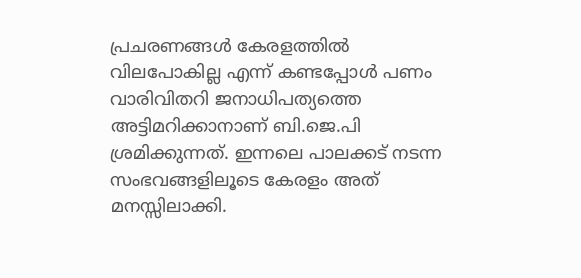പ്രചരണങ്ങൾ കേരളത്തിൽ വിലപോകില്ല എന്ന് കണ്ടപ്പോൾ പണം വാരിവിതറി ജനാധിപത്യത്തെ അട്ടിമറിക്കാനാണ് ബി.ജെ.പി ശ്രമിക്കുന്നത്. ഇന്നലെ പാലക്കട് നടന്ന സംഭവങ്ങളിലൂടെ കേരളം അത് മനസ്സിലാക്കി.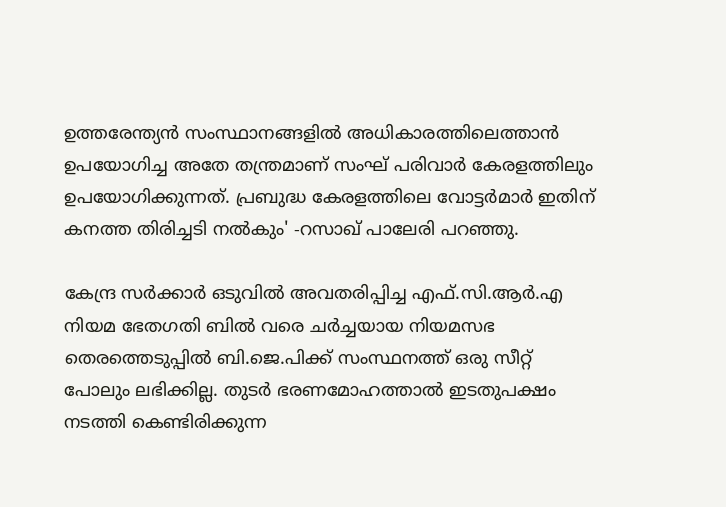ഉത്തരേന്ത്യൻ സംസ്ഥാനങ്ങളിൽ അധികാരത്തിലെത്താൻ ഉപയോഗിച്ച അതേ തന്ത്രമാണ് സംഘ് പരിവാർ കേരളത്തിലും ഉപയോഗിക്കുന്നത്. പ്രബുദ്ധ കേരളത്തിലെ വോട്ടർമാർ ഇതിന് കനത്ത തിരിച്ചടി നൽകും' -റസാഖ് പാലേരി പറഞ്ഞു.

കേന്ദ്ര സർക്കാർ ഒടുവിൽ അവതരിപ്പിച്ച എഫ്.സി.ആർ.എ നിയമ ഭേതഗതി ബിൽ വരെ ചർച്ചയായ നിയമസഭ തെരത്തെടുപ്പിൽ ബി.ജെ.പിക്ക് സംസ്ഥനത്ത് ഒരു സീറ്റ് പോലും ലഭിക്കില്ല. തുടർ ഭരണമോഹത്താൽ ഇടതുപക്ഷം നടത്തി കെണ്ടിരിക്കുന്ന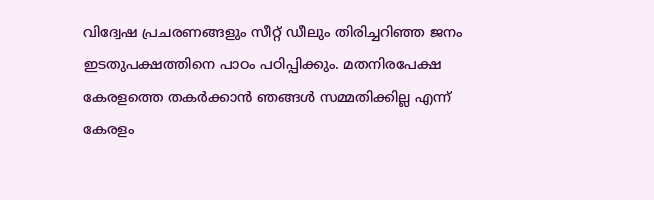വിദ്വേഷ പ്രചരണങ്ങളും സീറ്റ് ഡീലും തിരിച്ചറിഞ്ഞ ജനം ഇടതുപക്ഷത്തിനെ പാഠം പഠിപ്പിക്കും. മതനിരപേക്ഷ കേരളത്തെ തകർക്കാൻ ഞങ്ങൾ സമ്മതിക്കില്ല എന്ന് കേരളം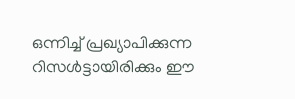ഒന്നിച്ച് പ്രഖ്യാപിക്കുന്ന റിസൾട്ടായിരിക്കും ഈ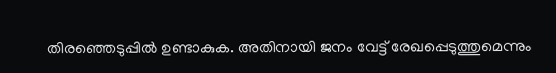തിരഞ്ഞെടുപ്പിൽ ഉണ്ടാകുക. അതിനായി ജനം വേട്ട് രേഖപ്പെടുത്തുമെന്നും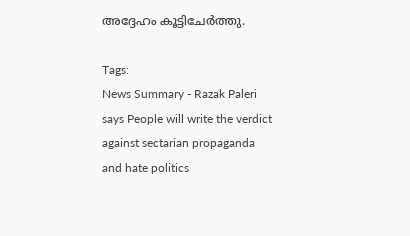അദ്ദേഹം കൂട്ടിചേർത്തു.

Tags:
News Summary - Razak Paleri says People will write the verdict against sectarian propaganda and hate politics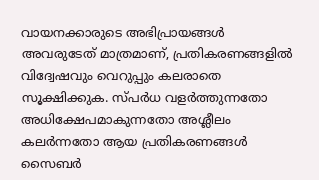വായനക്കാരുടെ അഭിപ്രായങ്ങള്‍ അവരുടേത് മാത്രമാണ്, പ്രതികരണങ്ങളിൽ വിദ്വേഷവും വെറുപ്പും കലരാതെ സൂക്ഷിക്കുക. സ്പർധ വളർത്തുന്നതോ അധിക്ഷേപമാകുന്നതോ അശ്ലീലം കലർന്നതോ ആയ പ്രതികരണങ്ങൾ സൈബർ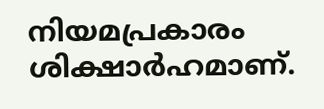നിയമപ്രകാരം ശിക്ഷാർഹമാണ്.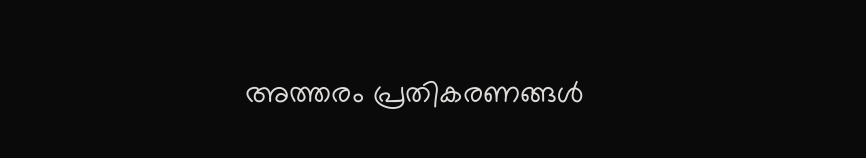അത്തരം പ്രതികരണങ്ങൾ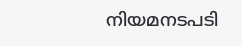നിയമനടപടി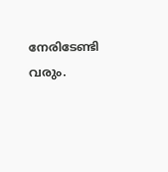നേരിടേണ്ടി വരും.